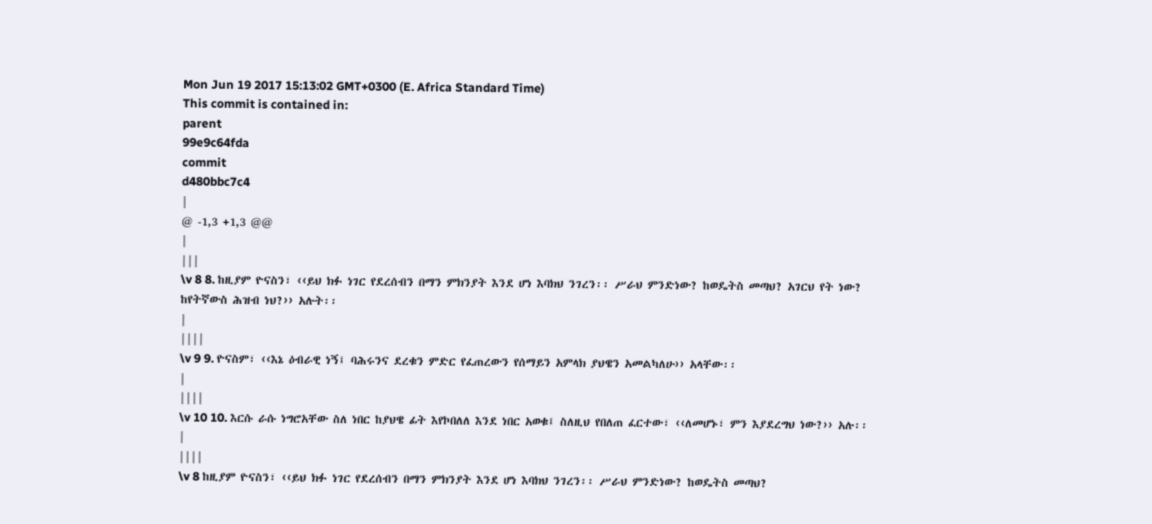Mon Jun 19 2017 15:13:02 GMT+0300 (E. Africa Standard Time)
This commit is contained in:
parent
99e9c64fda
commit
d480bbc7c4
|
@ -1,3 +1,3 @@
|
|||
\v 8 8. ከዚያም ዮናስን፣ ‹‹ይህ ክፉ ነገር የደረሰብን በማን ምክንያት እንደ ሆነ እባክህ ንገረን፡፡ ሥራህ ምንድነው? ከወዴትስ መጣህ? አገርህ የት ነው? ከየትኛውስ ሕዝብ ነህ?›› አሉት፡፡
|
||||
\v 9 9. ዮናስም፣ ‹‹እኔ ዕብራዊ ነኝ፤ ባሕሩንና ደረቁን ምድር የፈጠረውን የሰማይን አምላክ ያህዌን አመልካለሁ›› አላቸው፡፡
|
||||
\v 10 10. እርሱ ራሱ ነግሮአቸው ስለ ነበር ከያህዌ ፊት እየኮበለለ እንደ ነበር አወቁ፤ ስለዚህ የበለጠ ፈርተው፣ ‹‹ለመሆኑ፣ ምን እያደረግህ ነው?›› አሉ፡፡
|
||||
\v 8 ከዚያም ዮናስን፣ ‹‹ይህ ክፉ ነገር የደረሰብን በማን ምክንያት እንደ ሆነ እባክህ ንገረን፡፡ ሥራህ ምንድነው? ከወዴትስ መጣህ?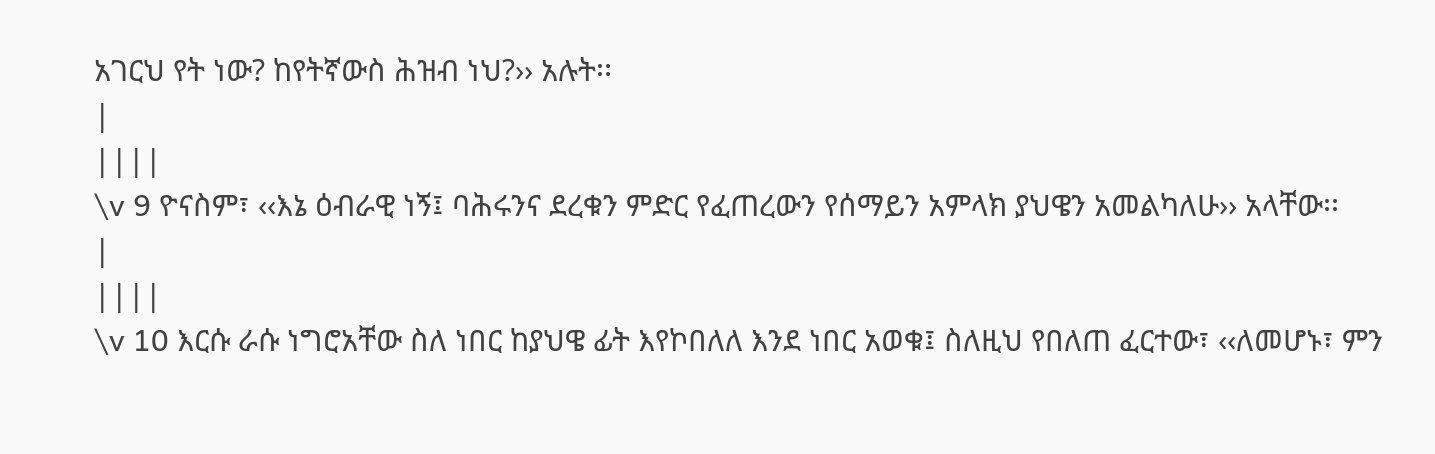አገርህ የት ነው? ከየትኛውስ ሕዝብ ነህ?›› አሉት፡፡
|
||||
\v 9 ዮናስም፣ ‹‹እኔ ዕብራዊ ነኝ፤ ባሕሩንና ደረቁን ምድር የፈጠረውን የሰማይን አምላክ ያህዌን አመልካለሁ›› አላቸው፡፡
|
||||
\v 10 እርሱ ራሱ ነግሮአቸው ስለ ነበር ከያህዌ ፊት እየኮበለለ እንደ ነበር አወቁ፤ ስለዚህ የበለጠ ፈርተው፣ ‹‹ለመሆኑ፣ ምን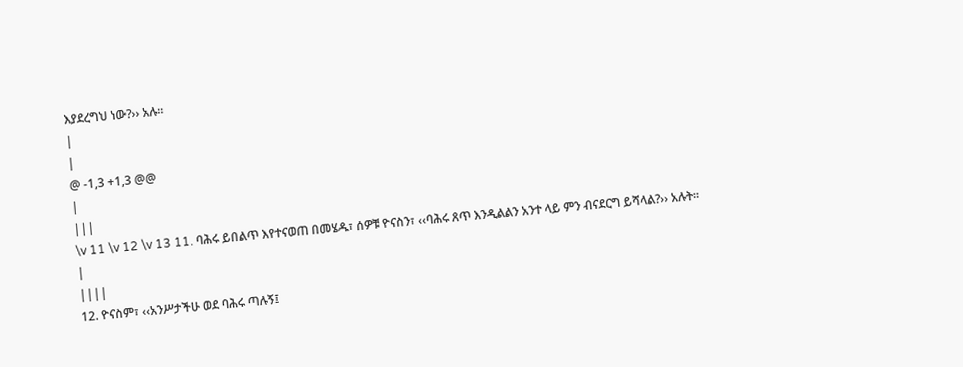እያደረግህ ነው?›› አሉ፡፡
|
|
@ -1,3 +1,3 @@
|
|||
\v 11 \v 12 \v 13 11. ባሕሩ ይበልጥ እየተናወጠ በመሄዱ፣ ሰዎቹ ዮናስን፣ ‹‹ባሕሩ ጸጥ እንዲልልን አንተ ላይ ምን ብናደርግ ይሻላል?›› አሉት፡፡
|
||||
12. ዮናስም፣ ‹‹አንሥታችሁ ወደ ባሕሩ ጣሉኝ፤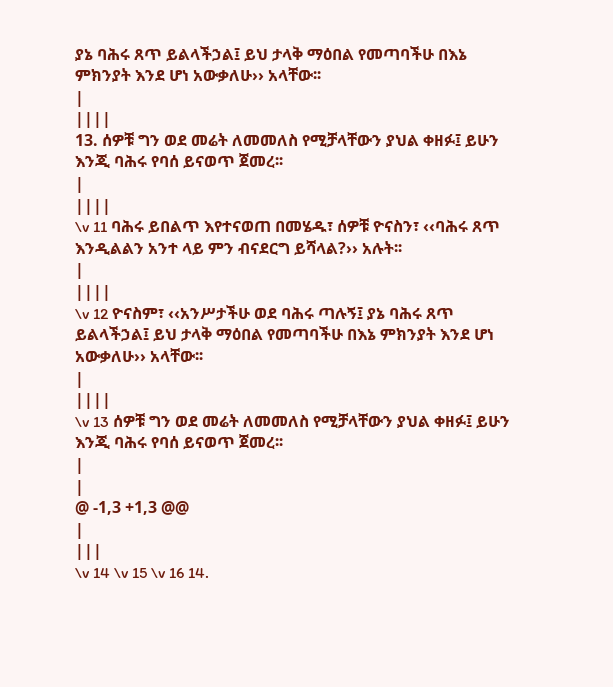ያኔ ባሕሩ ጸጥ ይልላችኃል፤ ይህ ታላቅ ማዕበል የመጣባችሁ በእኔ ምክንያት እንደ ሆነ አውቃለሁ›› አላቸው፡፡
|
||||
13. ሰዎቹ ግን ወደ መሬት ለመመለስ የሚቻላቸውን ያህል ቀዘፉ፤ ይሁን እንጂ ባሕሩ የባሰ ይናወጥ ጀመረ፡፡
|
||||
\v 11 ባሕሩ ይበልጥ እየተናወጠ በመሄዱ፣ ሰዎቹ ዮናስን፣ ‹‹ባሕሩ ጸጥ እንዲልልን አንተ ላይ ምን ብናደርግ ይሻላል?›› አሉት፡፡
|
||||
\v 12 ዮናስም፣ ‹‹አንሥታችሁ ወደ ባሕሩ ጣሉኝ፤ ያኔ ባሕሩ ጸጥ ይልላችኃል፤ ይህ ታላቅ ማዕበል የመጣባችሁ በእኔ ምክንያት እንደ ሆነ አውቃለሁ›› አላቸው፡፡
|
||||
\v 13 ሰዎቹ ግን ወደ መሬት ለመመለስ የሚቻላቸውን ያህል ቀዘፉ፤ ይሁን እንጂ ባሕሩ የባሰ ይናወጥ ጀመረ፡፡
|
|
@ -1,3 +1,3 @@
|
|||
\v 14 \v 15 \v 16 14.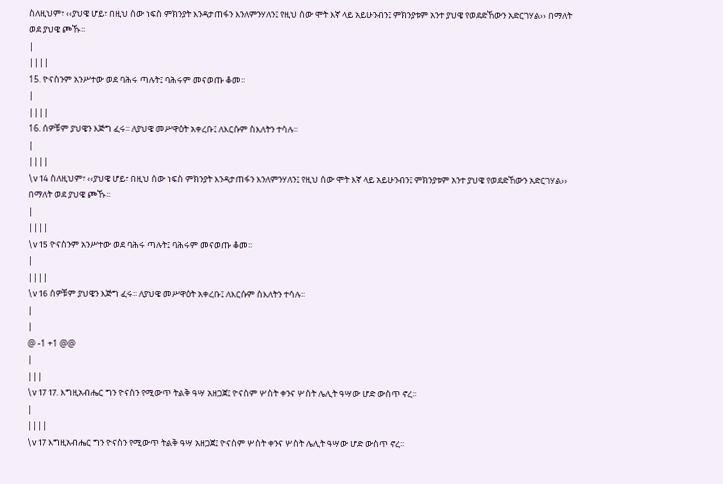ስለዚህም፣ ‹‹ያህዌ ሆይ፣ በዚህ ሰው ነፍስ ምክንያት እንዳታጠፋን እንለምንሃለን፤ የዚህ ሰው ሞት እኛ ላይ አይሁንብን፤ ምክንያቱም አንተ ያህዌ የወደድኸውን አድርገሃል›› በማለት ወደ ያህዌ ጮኹ፡፡
|
||||
15. ዮናስንም አንሥተው ወደ ባሕሩ ጣሉት፤ ባሕሩም መናወጡ ቆመ፡፡
|
||||
16. ሰዎቹም ያህዌን እጅግ ፈሩ፡፡ ለያህዌ መሥዋዕት አቀረቡ፤ ለእርሱም ስእለትን ተሳሉ፡፡
|
||||
\v 14 ስለዚህም፣ ‹‹ያህዌ ሆይ፣ በዚህ ሰው ነፍስ ምክንያት እንዳታጠፋን እንለምንሃለን፤ የዚህ ሰው ሞት እኛ ላይ አይሁንብን፤ ምክንያቱም አንተ ያህዌ የወደድኸውን አድርገሃል›› በማለት ወደ ያህዌ ጮኹ፡፡
|
||||
\v 15 ዮናስንም አንሥተው ወደ ባሕሩ ጣሉት፤ ባሕሩም መናወጡ ቆመ፡፡
|
||||
\v 16 ሰዎቹም ያህዌን እጅግ ፈሩ፡፡ ለያህዌ መሥዋዕት አቀረቡ፤ ለእርሱም ስእለትን ተሳሉ፡፡
|
|
@ -1 +1 @@
|
|||
\v 17 17. እግዚአብሔር ግን ዮናስን የሚውጥ ትልቅ ዓሣ አዘጋጀ፤ ዮናስም ሦስት ቀንና ሦስት ሌሊት ዓሣው ሆድ ውስጥ ኖረ፡፡
|
||||
\v 17 እግዚአብሔር ግን ዮናስን የሚውጥ ትልቅ ዓሣ አዘጋጀ፤ ዮናስም ሦስት ቀንና ሦስት ሌሊት ዓሣው ሆድ ውስጥ ኖረ፡፡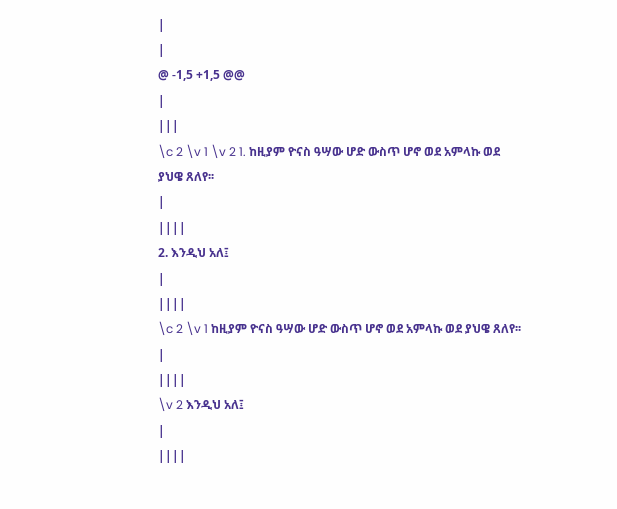|
|
@ -1,5 +1,5 @@
|
|||
\c 2 \v 1 \v 2 1. ከዚያም ዮናስ ዓሣው ሆድ ውስጥ ሆኖ ወደ አምላኩ ወደ ያህዌ ጸለየ፡፡
|
||||
2. እንዲህ አለ፤
|
||||
\c 2 \v 1 ከዚያም ዮናስ ዓሣው ሆድ ውስጥ ሆኖ ወደ አምላኩ ወደ ያህዌ ጸለየ፡፡
|
||||
\v 2 እንዲህ አለ፤
|
||||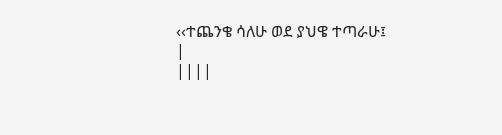‹‹ተጨንቄ ሳለሁ ወደ ያህዌ ተጣራሁ፤
|
||||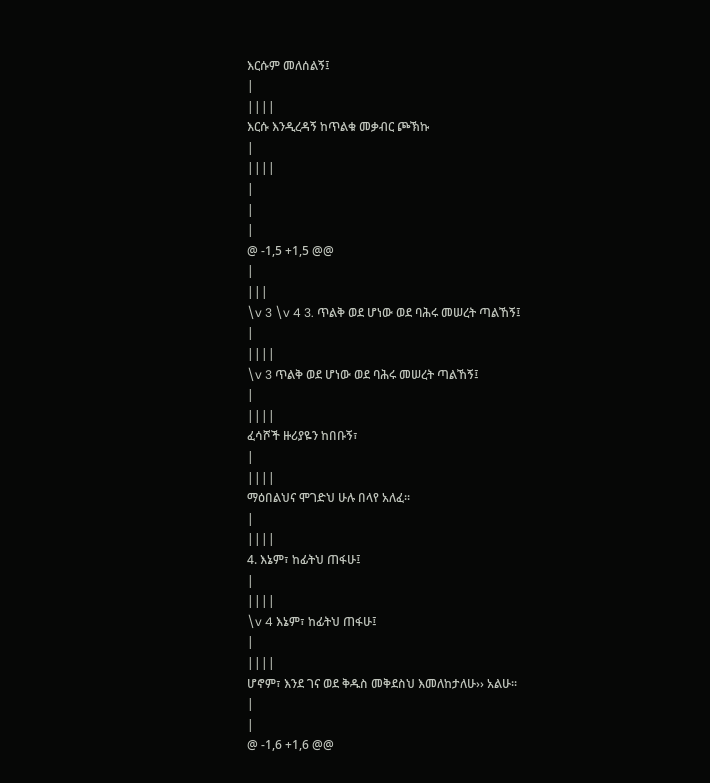እርሱም መለሰልኝ፤
|
||||
እርሱ እንዲረዳኝ ከጥልቁ መቃብር ጮኽኩ
|
||||
|
|
|
@ -1,5 +1,5 @@
|
|||
\v 3 \v 4 3. ጥልቅ ወደ ሆነው ወደ ባሕሩ መሠረት ጣልኸኝ፤
|
||||
\v 3 ጥልቅ ወደ ሆነው ወደ ባሕሩ መሠረት ጣልኸኝ፤
|
||||
ፈሳሾች ዙሪያዬን ከበቡኝ፣
|
||||
ማዕበልህና ሞገድህ ሁሉ በላየ አለፈ፡፡
|
||||
4. እኔም፣ ከፊትህ ጠፋሁ፤
|
||||
\v 4 እኔም፣ ከፊትህ ጠፋሁ፤
|
||||
ሆኖም፣ እንደ ገና ወደ ቅዱስ መቅደስህ እመለከታለሁ›› አልሁ፡፡
|
|
@ -1,6 +1,6 @@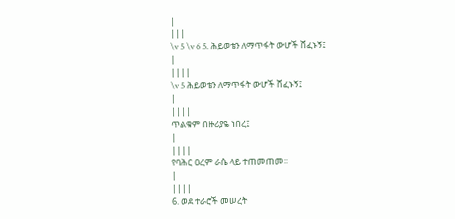|
|||
\v 5 \v 6 5. ሕይወቴን ለማጥፋት ውሆች ሸፈኑኝ፤
|
||||
\v 5 ሕይወቴን ለማጥፋት ውሆች ሸፈኑኝ፤
|
||||
ጥልቁም በዙሪያዬ ነበረ፤
|
||||
የባሕር ዐረም ራሴ ላይ ተጠመጠመ፡፡
|
||||
6. ወደ ተራሮች መሠረት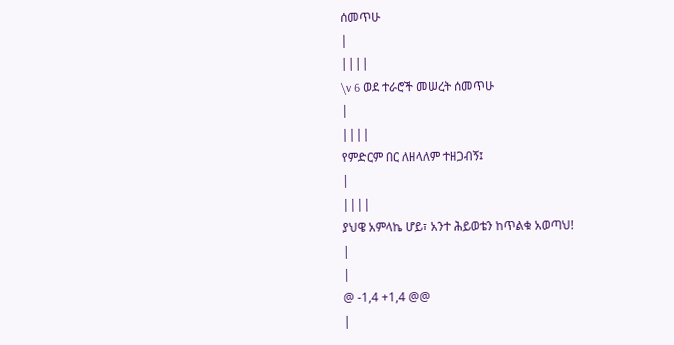ሰመጥሁ
|
||||
\v 6 ወደ ተራሮች መሠረት ሰመጥሁ
|
||||
የምድርም በር ለዘላለም ተዘጋብኝ፤
|
||||
ያህዌ አምላኬ ሆይ፣ አንተ ሕይወቴን ከጥልቁ አወጣህ!
|
|
@ -1,4 +1,4 @@
|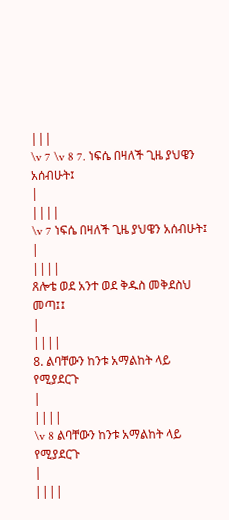|||
\v 7 \v 8 7. ነፍሴ በዛለች ጊዜ ያህዌን አሰብሁት፤
|
||||
\v 7 ነፍሴ በዛለች ጊዜ ያህዌን አሰብሁት፤
|
||||
ጸሎቴ ወደ አንተ ወደ ቅዱስ መቅደስህ መጣ፤፤
|
||||
8. ልባቸውን ከንቱ አማልከት ላይ የሚያደርጉ
|
||||
\v 8 ልባቸውን ከንቱ አማልከት ላይ የሚያደርጉ
|
||||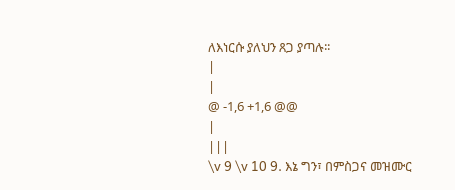ለእነርሱ ያለህን ጸጋ ያጣሉ፡፡
|
|
@ -1,6 +1,6 @@
|
|||
\v 9 \v 10 9. እኔ ግን፣ በምስጋና መዝሙር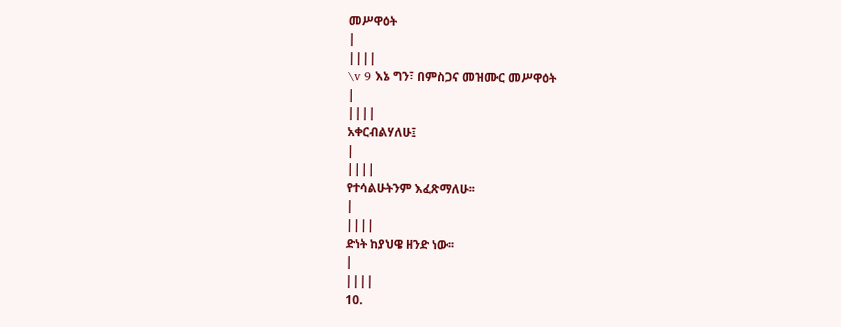መሥዋዕት
|
||||
\v 9 እኔ ግን፣ በምስጋና መዝሙር መሥዋዕት
|
||||
አቀርብልሃለሁ፤
|
||||
የተሳልሁትንም እፈጽማለሁ፡፡
|
||||
ድነት ከያህዌ ዘንድ ነው፡፡
|
||||
10.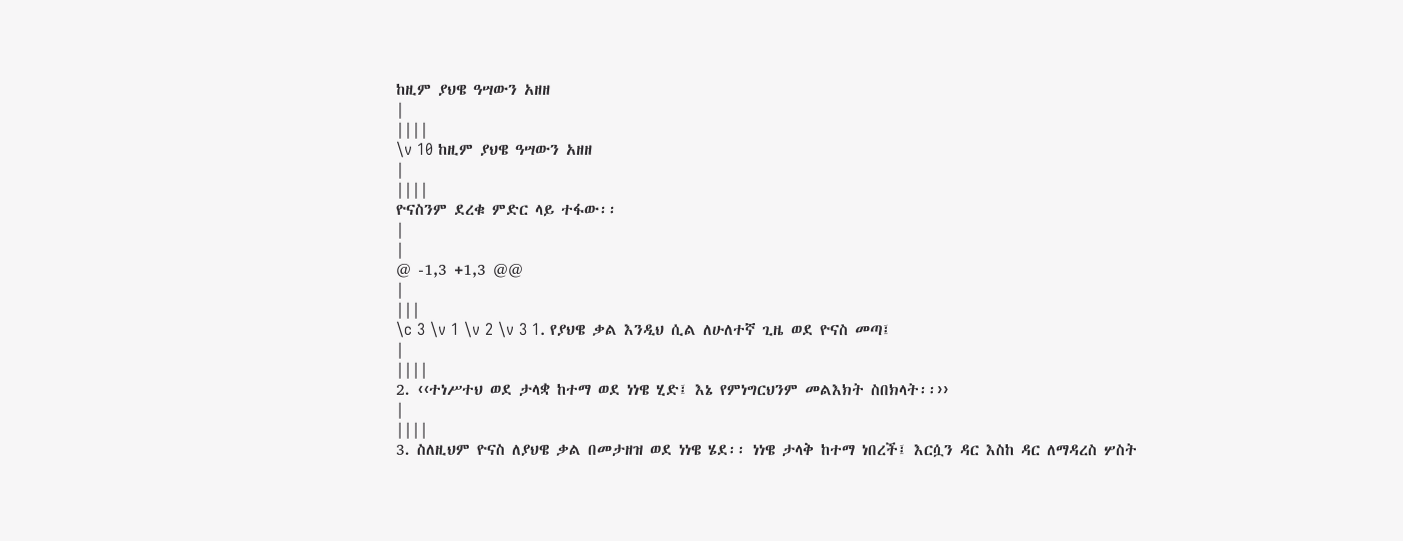ከዚም ያህዌ ዓሣውን አዘዘ
|
||||
\v 10 ከዚም ያህዌ ዓሣውን አዘዘ
|
||||
ዮናስንም ደረቁ ምድር ላይ ተፋው፡፡
|
|
@ -1,3 +1,3 @@
|
|||
\c 3 \v 1 \v 2 \v 3 1. የያህዌ ቃል እንዲህ ሲል ለሁለተኛ ጊዜ ወደ ዮናስ መጣ፤
|
||||
2. ‹‹ተነሥተህ ወደ ታላቋ ከተማ ወደ ነነዌ ሂድ፤ እኔ የምነግርህንም መልእክት ስበክላት፡፡››
|
||||
3. ስለዚህም ዮናስ ለያህዌ ቃል በመታዘዝ ወደ ነነዌ ሄደ፡፡ ነነዌ ታላቅ ከተማ ነበረች፤ እርሷን ዳር እስከ ዳር ለማዳረስ ሦስት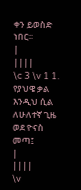ቀን ይወስድ ነበር፡፡
|
||||
\c 3 \v 1 1. የያህዌ ቃል እንዲህ ሲል ለሁለተኛ ጊዜ ወደ ዮናስ መጣ፤
|
||||
\v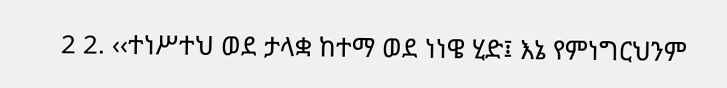2 2. ‹‹ተነሥተህ ወደ ታላቋ ከተማ ወደ ነነዌ ሂድ፤ እኔ የምነግርህንም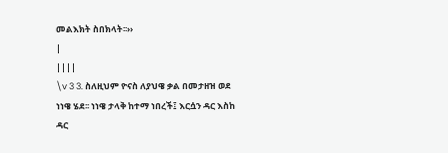መልእክት ስበክላት፡፡››
|
||||
\v 3 3. ስለዚህም ዮናስ ለያህዌ ቃል በመታዘዝ ወደ ነነዌ ሄደ፡፡ ነነዌ ታላቅ ከተማ ነበረች፤ እርሷን ዳር እስከ ዳር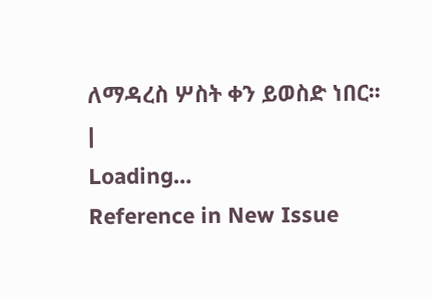ለማዳረስ ሦስት ቀን ይወስድ ነበር፡፡
|
Loading…
Reference in New Issue